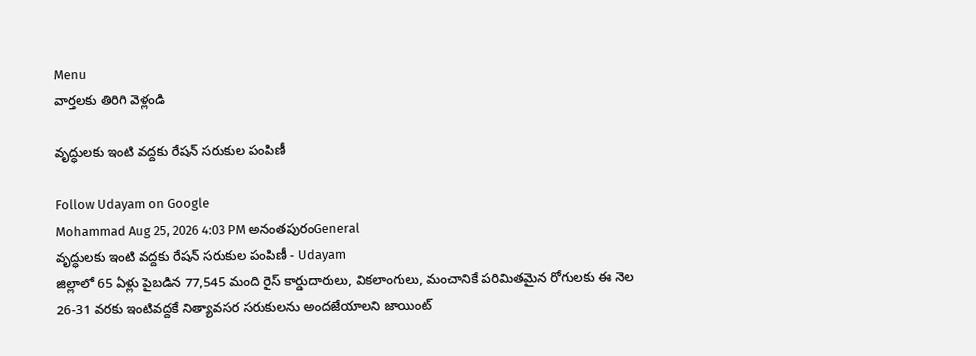Menu
వార్తలకు తిరిగి వెళ్లండి

వృద్ధులకు ఇంటి వద్దకు రేషన్ సరుకుల పంపిణీ

Follow Udayam on Google
Mohammad Aug 25, 2026 4:03 PM అనంతపురంGeneral
వృద్ధులకు ఇంటి వద్దకు రేషన్ సరుకుల పంపిణీ - Udayam
జిల్లాలో 65 ఏళ్లు పైబడిన 77,545 మంది రైస్ కార్డుదారులు, వికలాంగులు, మంచానికే పరిమితమైన రోగులకు ఈ నెల 26-31 వరకు ఇంటివద్దకే నిత్యావసర సరుకులను అందజేయాలని జాయింట్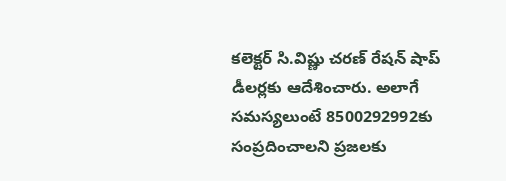కలెక్టర్ సి.విష్ణు చరణ్ రేషన్ షాప్ డీలర్లకు ఆదేశించారు. అలాగే సమస్యలుంటే 8500292992కు సంప్రదించాలని ప్రజలకు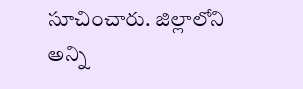సూచించారు. జిల్లాలోని అన్ని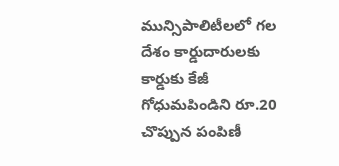మున్సిపాలిటీలలో గల దేశం కార్డుదారులకు కార్డుకు కేజీ గోధుమపిండిని రూ.20 చొప్పున పంపిణీ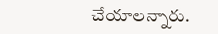చేయాలన్నారు.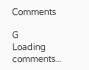Comments

G
Loading comments...